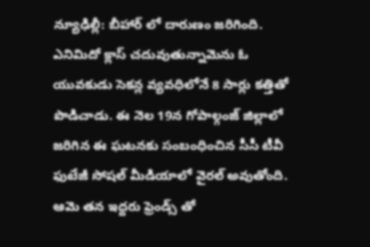న్యూఢిల్లీ: బీహార్ లో దారుణం జరిగింది. ఎనిమిదో క్లాస్ చదువుతున్నామెను ఓ యువకుడు సెకన్ల వ్యవధిలోనే 8 సార్లు కత్తితో పొడిచాడు. ఈ నెల 19న గోపాల్గంజ్ జిల్లాలో జరిగిన ఈ ఘటనకు సంబంధించిన సీసీ టీవీ ఫుటేజీ సోషల్ మీడియాలో వైరల్ అవుతోంది. ఆమె తన ఇద్దరు ఫ్రెండ్స్ తో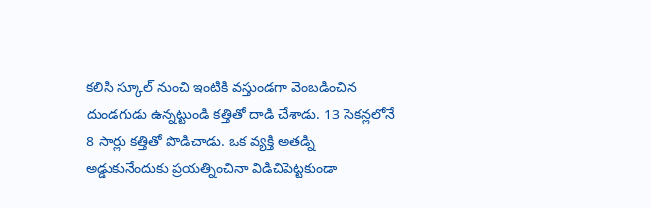కలిసి స్కూల్ నుంచి ఇంటికి వస్తుండగా వెంబడించిన దుండగుడు ఉన్నట్టుండి కత్తితో దాడి చేశాడు. 13 సెకన్లలోనే 8 సార్లు కత్తితో పొడిచాడు. ఒక వ్యక్తి అతడ్ని అడ్డుకునేందుకు ప్రయత్నించినా విడిచిపెట్టకుండా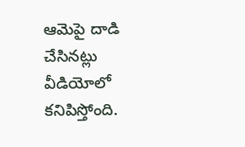ఆమెపై దాడి చేసినట్లు వీడియోలో కనిపిస్తోంది.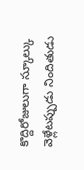కొద్దిరోజులుగా స్కూల్కు వెళ్లేటప్పుడు నిందితుడు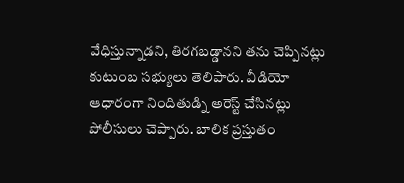వేధిస్తున్నాడని, తిరగబడ్డానని తను చెప్పినట్లు కుటుంబ సభ్యులు తెలిపారు. వీడియో ఆధారంగా నిందితుడ్ని అరెస్ట్ చేసినట్లు పోలీసులు చెప్పారు. బాలిక ప్రస్తుతం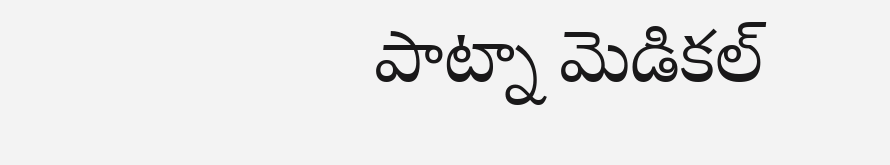పాట్నా మెడికల్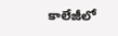కాలేజీలో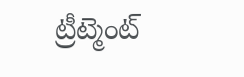ట్రీట్మెంట్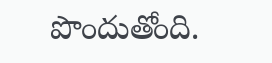పొందుతోంది.